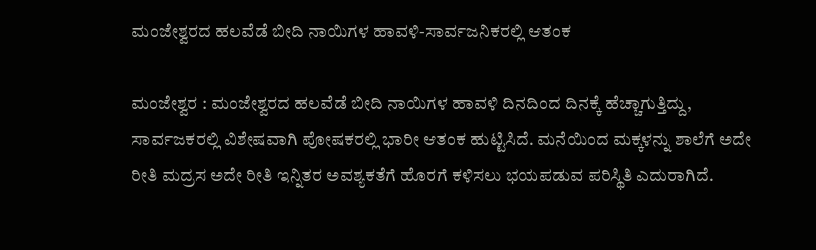ಮಂಜೇಶ್ವರದ ಹಲವೆಡೆ ಬೀದಿ ನಾಯಿಗಳ ಹಾವಳಿ-ಸಾರ್ವಜನಿಕರಲ್ಲಿ ಆತಂಕ

ಮಂಜೇಶ್ವರ : ಮಂಜೇಶ್ವರದ ಹಲವೆಡೆ ಬೀದಿ ನಾಯಿಗಳ ಹಾವಳಿ ದಿನದಿಂದ ದಿನಕ್ಕೆ ಹೆಚ್ಚಾಗುತ್ತಿದ್ದು, ಸಾರ್ವಜಕರಲ್ಲಿ ವಿಶೇಷವಾಗಿ ಪೋಷಕರಲ್ಲಿ ಭಾರೀ ಆತಂಕ ಹುಟ್ಟಿಸಿದೆ. ಮನೆಯಿಂದ ಮಕ್ಕಳನ್ನು ಶಾಲೆಗೆ ಅದೇ ರೀತಿ ಮದ್ರಸ ಅದೇ ರೀತಿ ಇನ್ನಿತರ ಅವಶ್ಯಕತೆಗೆ ಹೊರಗೆ ಕಳಿಸಲು ಭಯಪಡುವ ಪರಿಸ್ಥಿತಿ ಎದುರಾಗಿದೆ.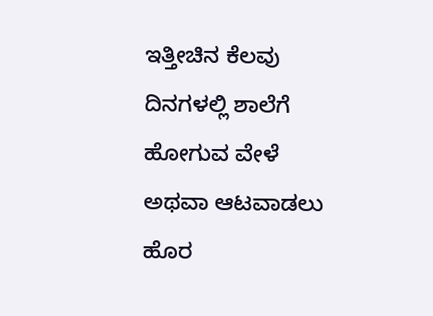ಇತ್ತೀಚಿನ ಕೆಲವು ದಿನಗಳಲ್ಲಿ ಶಾಲೆಗೆ ಹೋಗುವ ವೇಳೆ ಅಥವಾ ಆಟವಾಡಲು ಹೊರ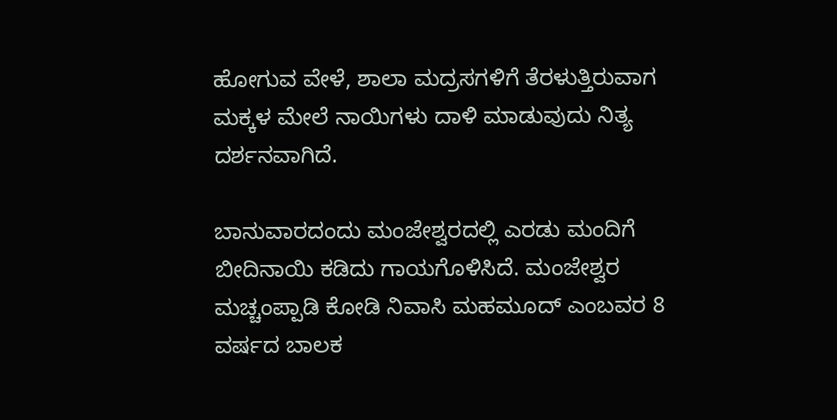ಹೋಗುವ ವೇಳೆ, ಶಾಲಾ ಮದ್ರಸಗಳಿಗೆ ತೆರಳುತ್ತಿರುವಾಗ ಮಕ್ಕಳ ಮೇಲೆ ನಾಯಿಗಳು ದಾಳಿ ಮಾಡುವುದು ನಿತ್ಯ ದರ್ಶನವಾಗಿದೆ.

ಬಾನುವಾರದಂದು ಮಂಜೇಶ್ವರದಲ್ಲಿ ಎರಡು ಮಂದಿಗೆ ಬೀದಿನಾಯಿ ಕಡಿದು ಗಾಯಗೊಳಿಸಿದೆ. ಮಂಜೇಶ್ವರ ಮಚ್ಚಂಪ್ಪಾಡಿ ಕೋಡಿ ನಿವಾಸಿ ಮಹಮೂದ್ ಎಂಬವರ 8 ವರ್ಷದ ಬಾಲಕ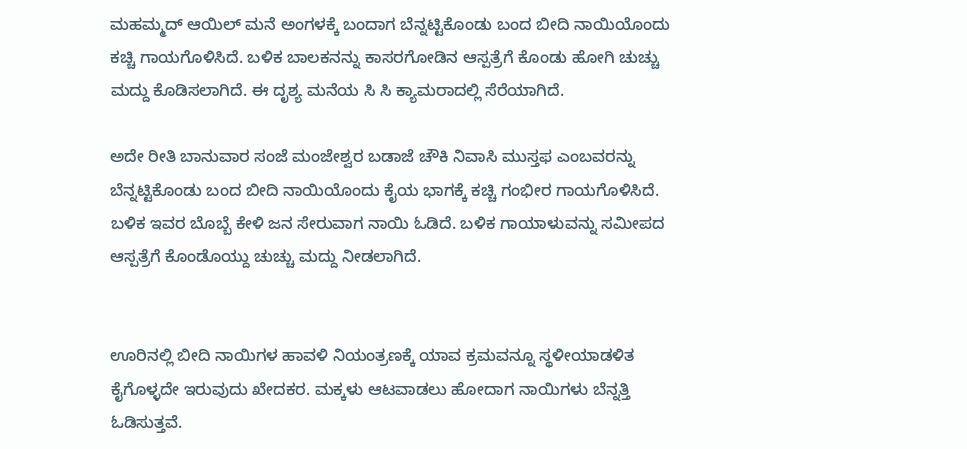ಮಹಮ್ಮದ್ ಆಯಿಲ್ ಮನೆ ಅಂಗಳಕ್ಕೆ ಬಂದಾಗ ಬೆನ್ನಟ್ಟಿಕೊಂಡು ಬಂದ ಬೀದಿ ನಾಯಿಯೊಂದು ಕಚ್ಚಿ ಗಾಯಗೊಳಿಸಿದೆ. ಬಳಿಕ ಬಾಲಕನನ್ನು ಕಾಸರಗೋಡಿನ ಆಸ್ಪತ್ರೆಗೆ ಕೊಂಡು ಹೋಗಿ ಚುಚ್ಚು ಮದ್ದು ಕೊಡಿಸಲಾಗಿದೆ. ಈ ದೃಶ್ಯ ಮನೆಯ ಸಿ ಸಿ ಕ್ಯಾಮರಾದಲ್ಲಿ ಸೆರೆಯಾಗಿದೆ.

ಅದೇ ರೀತಿ ಬಾನುವಾರ ಸಂಜೆ ಮಂಜೇಶ್ವರ ಬಡಾಜೆ ಚೌಕಿ ನಿವಾಸಿ ಮುಸ್ತಫ ಎಂಬವರನ್ನು ಬೆನ್ನಟ್ಟಿಕೊಂಡು ಬಂದ ಬೀದಿ ನಾಯಿಯೊಂದು ಕೈಯ ಭಾಗಕ್ಕೆ ಕಚ್ಚಿ ಗಂಭೀರ ಗಾಯಗೊಳಿಸಿದೆ. ಬಳಿಕ ಇವರ ಬೊಬ್ಬೆ ಕೇಳಿ ಜನ ಸೇರುವಾಗ ನಾಯಿ ಓಡಿದೆ. ಬಳಿಕ ಗಾಯಾಳುವನ್ನು ಸಮೀಪದ ಆಸ್ಪತ್ರೆಗೆ ಕೊಂಡೊಯ್ದು ಚುಚ್ಚು ಮದ್ದು ನೀಡಲಾಗಿದೆ.


ಊರಿನಲ್ಲಿ ಬೀದಿ ನಾಯಿಗಳ ಹಾವಳಿ ನಿಯಂತ್ರಣಕ್ಕೆ ಯಾವ ಕ್ರಮವನ್ನೂ ಸ್ಥಳೀಯಾಡಳಿತ ಕೈಗೊಳ್ಳದೇ ಇರುವುದು ಖೇದಕರ. ಮಕ್ಕಳು ಆಟವಾಡಲು ಹೋದಾಗ ನಾಯಿಗಳು ಬೆನ್ನತ್ತಿ ಓಡಿಸುತ್ತವೆ.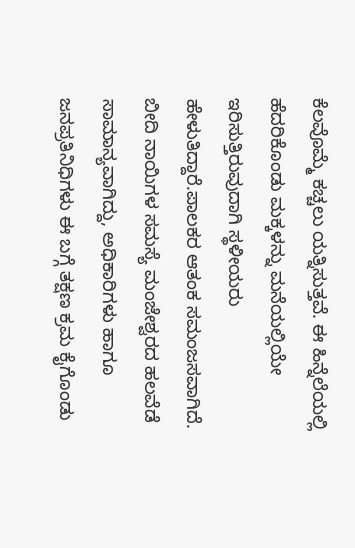ಕೆಲವೊಮ್ಮೆ ಕಚ್ಚಲು ಯತ್ನಿಸುತ್ತವೆ. ಈ ಹಿನ್ನೆಲೆಯಲ್ಲಿ ಹೆದರಿಕೊಂಡು ಮಕ್ಕಳನ್ನು ಮನೆಯಲ್ಲಿಯೇ ಇರಿಸುತ್ತಿರುವುದಾಗಿ ಸ್ಥಳೀಯರು ಹೇಳುತಿದ್ದಾರೆ.ಪಾಲಕರ ಆತಂಕ ಸಮಂಜಸವಾಗಿದೆ. ಬೀದಿ ನಾಯಿಗಳ ಸಮಸ್ಯೆ ಮಂಜೇಶ್ವರದ ಹಲವೆಡೆ ಸಾಮಾನ್ಯವಾಗಿದ್ದು, ಅಧಿಕಾರಿಗಳು ಹಾಗೂ ಜನಪ್ರತಿನಿಧಿಗಳು ಈ ಬಗ್ಗೆ ತಕ್ಷಣ ಕ್ರಮ ಕೈಗೊಂಡು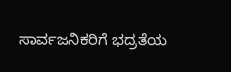ಸಾರ್ವಜನಿಕರಿಗೆ ಭದ್ರತೆಯ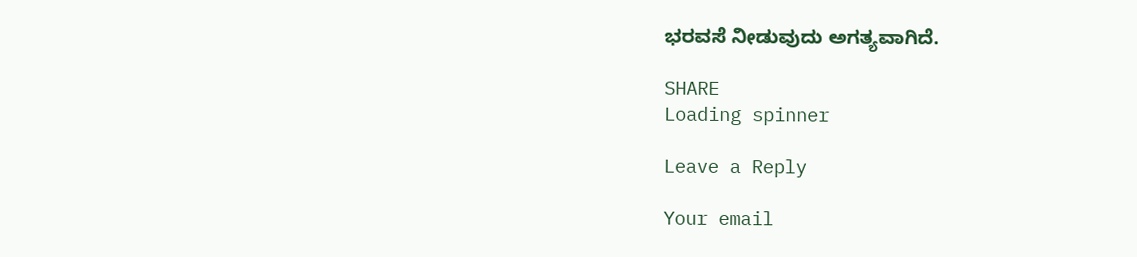ಭರವಸೆ ನೀಡುವುದು ಅಗತ್ಯವಾಗಿದೆ.

SHARE
Loading spinner

Leave a Reply

Your email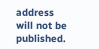address will not be published.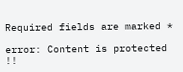Required fields are marked *

error: Content is protected !!